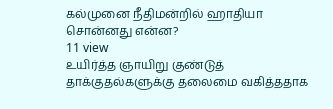கல்முனை நீதிமன்றில் ஹாதியா சொன்னது என்ன?
11 view
உயிர்த்த ஞாயிறு குண்டுத் தாக்குதல்களுக்கு தலைமை வகித்ததாக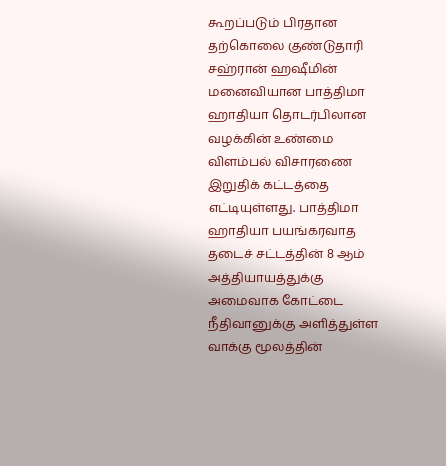கூறப்படும் பிரதான தற்கொலை குண்டுதாரி சஹ்ரான் ஹஷீமின் மனைவியான பாத்திமா ஹாதியா தொடர்பிலான வழக்கின் உண்மை விளம்பல் விசாரணை இறுதிக் கட்டத்தை எட்டியுள்ளது. பாத்திமா ஹாதியா பயங்கரவாத தடைச் சட்டத்தின் 8 ஆம் அத்தியாயத்துக்கு அமைவாக கோட்டை நீதிவானுக்கு அளித்துள்ள வாக்கு மூலத்தின்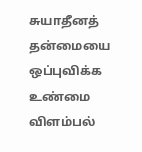சுயாதீனத் தன்மையை ஒப்புவிக்க உண்மை விளம்பல்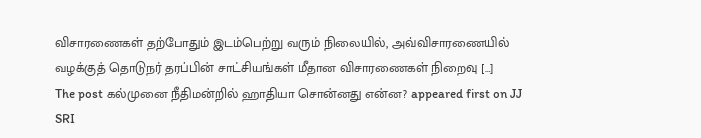விசாரணைகள் தற்போதும் இடம்பெற்று வரும் நிலையில், அவ்விசாரணையில் வழக்குத் தொடுநர் தரப்பின் சாட்சியங்கள் மீதான விசாரணைகள் நிறைவு […]
The post கல்முனை நீதிமன்றில் ஹாதியா சொன்னது என்ன? appeared first on JJ SRI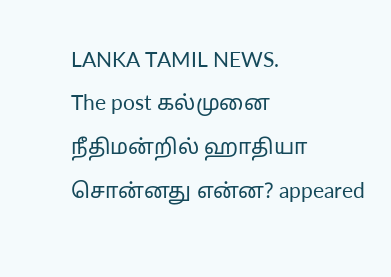LANKA TAMIL NEWS.
The post கல்முனை நீதிமன்றில் ஹாதியா சொன்னது என்ன? appeared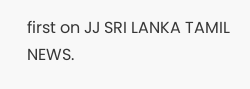first on JJ SRI LANKA TAMIL NEWS.